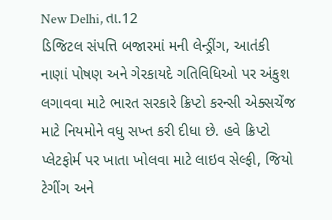New Delhi, તા.12
ડિજિટલ સંપત્તિ બજારમાં મની લેન્ડ્રીંગ, આતંકી નાણાં પોષણ અને ગેરકાયદે ગતિવિધિઓ પર અંકુશ લગાવવા માટે ભારત સરકારે ક્રિપ્ટો કરન્સી એક્સચેંજ માટે નિયમોને વધુ સખ્ત કરી દીધા છે. હવે ક્રિપ્ટો પ્લેટફોર્મ પર ખાતા ખોલવા માટે લાઇવ સેલ્ફી, જિયો ટેગીંગ અને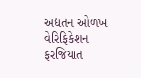અદ્યતન ઓળખ વેરિફિકેશન ફરજિયાત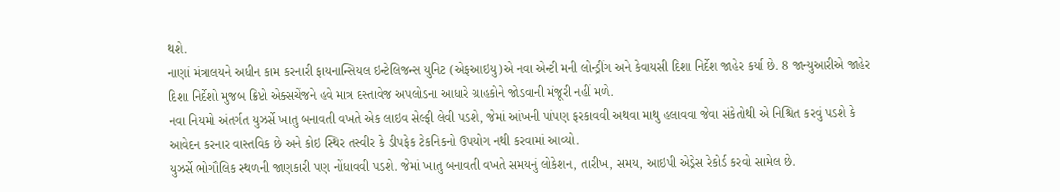થશે.
નાણાં મંત્રાલયને અધીન કામ કરનારી ફાયનાન્સિયલ ઇન્ટેલિજન્સ યુનિટ (એફઆઇયુ)એ નવા એન્ટી મની લોન્ડ્રીંગ અને કેવાયસી દિશા નિર્દેશ જાહેર કર્યા છે. 8 જાન્યુઆરીએ જાહેર દિશા નિર્દેશો મુજબ ક્રિપ્ટો એક્સચેંજને હવે માત્ર દસ્તાવેજ અપલોડના આધારે ગ્રાહકોને જોડવાની મંજૂરી નહીં મળે.
નવા નિયમો અંતર્ગત યુઝર્સે ખાતુ બનાવતી વખતે એક લાઇવ સેલ્ફી લેવી પડશે, જેમાં આંખની પાંપણ ફરકાવવી અથવા માથુ હલાવવા જેવા સંકેતોથી એ નિશ્ચિત કરવું પડશે કે આવેદન કરનાર વાસ્તવિક છે અને કોઇ સ્થિર તસ્વીર કે ડીપફેક ટેકનિકનો ઉપયોગ નથી કરવામાં આવ્યો.
યુઝર્સે ભોગૌલિક સ્થળની જાણકારી પણ નોંધાવવી પડશે. જેમાં ખાતુ બનાવતી વખતે સમયનું લોકેશન, તારીખ, સમય, આઇપી એડ્રેસ રેકોર્ડ કરવો સામેલ છે.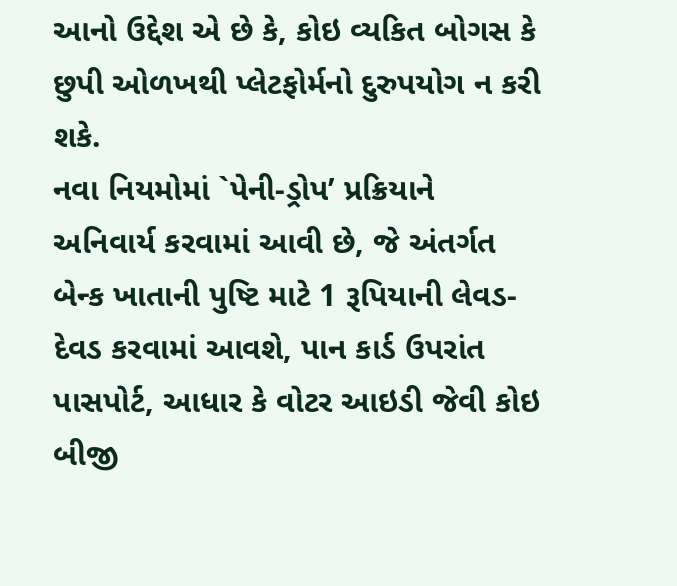આનો ઉદ્દેશ એ છે કે, કોઇ વ્યકિત બોગસ કે છુપી ઓળખથી પ્લેટફોર્મનો દુરુપયોગ ન કરી શકે.
નવા નિયમોમાં `પેની-ડ્રોપ’ પ્રક્રિયાને અનિવાર્ય કરવામાં આવી છે, જે અંતર્ગત બેન્ક ખાતાની પુષ્ટિ માટે 1 રૂપિયાની લેવડ-દેવડ કરવામાં આવશે, પાન કાર્ડ ઉપરાંત પાસપોર્ટ, આધાર કે વોટર આઇડી જેવી કોઇ બીજી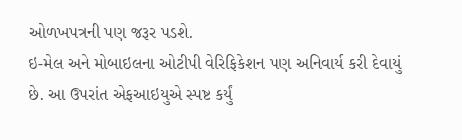ઓળખપત્રની પણ જરૂર પડશે.
ઇ-મેલ અને મોબાઇલના ઓટીપી વેરિફિકેશન પણ અનિવાર્ય કરી દેવાયું છે. આ ઉપરાંત એફઆઇયુએ સ્પષ્ટ કર્યું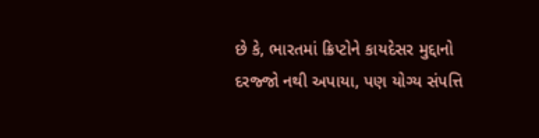છે કે, ભારતમાં ક્રિપ્ટોને કાયદેસર મુદ્દાનો દરજ્જો નથી અપાયા, પણ યોગ્ય સંપત્તિ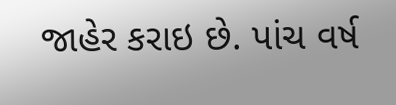જાહેર કરાઇ છે. પાંચ વર્ષ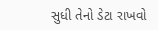સુધી તેનો ડેટા રાખવો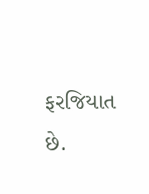ફરજિયાત છે.